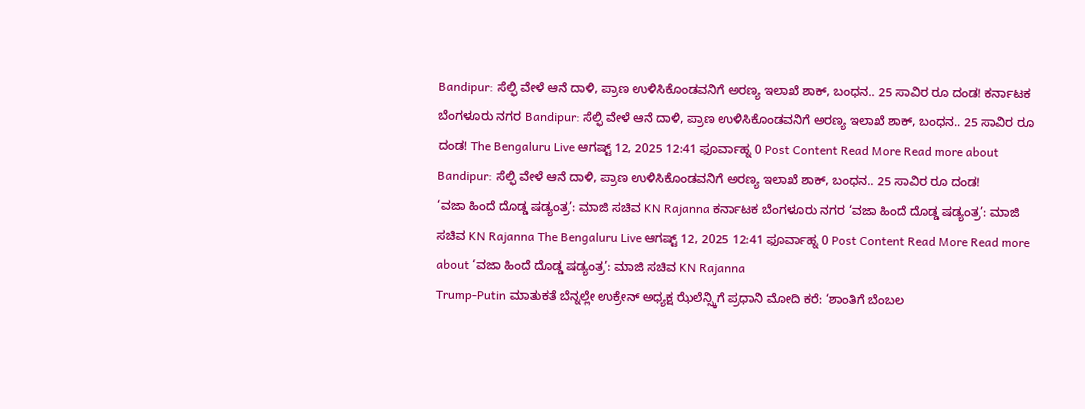Bandipur: ಸೆಲ್ಫಿ ವೇಳೆ ಆನೆ ದಾಳಿ, ಪ್ರಾಣ ಉಳಿಸಿಕೊಂಡವನಿಗೆ ಅರಣ್ಯ ಇಲಾಖೆ ಶಾಕ್, ಬಂಧನ.. 25 ಸಾವಿರ ರೂ ದಂಡ! ಕರ್ನಾಟಕ ಬೆಂಗಳೂರು ನಗರ Bandipur: ಸೆಲ್ಫಿ ವೇಳೆ ಆನೆ ದಾಳಿ, ಪ್ರಾಣ ಉಳಿಸಿಕೊಂಡವನಿಗೆ ಅರಣ್ಯ ಇಲಾಖೆ ಶಾಕ್, ಬಂಧನ.. 25 ಸಾವಿರ ರೂ ದಂಡ! The Bengaluru Live ಆಗಷ್ಟ್ 12, 2025 12:41 ಫೂರ್ವಾಹ್ನ 0 Post Content Read More Read more about Bandipur: ಸೆಲ್ಫಿ ವೇಳೆ ಆನೆ ದಾಳಿ, ಪ್ರಾಣ ಉಳಿಸಿಕೊಂಡವನಿಗೆ ಅರಣ್ಯ ಇಲಾಖೆ ಶಾಕ್, ಬಂಧನ.. 25 ಸಾವಿರ ರೂ ದಂಡ!
‘ವಜಾ ಹಿಂದೆ ದೊಡ್ಡ ಷಡ್ಯಂತ್ರ’: ಮಾಜಿ ಸಚಿವ KN Rajanna ಕರ್ನಾಟಕ ಬೆಂಗಳೂರು ನಗರ ‘ವಜಾ ಹಿಂದೆ ದೊಡ್ಡ ಷಡ್ಯಂತ್ರ’: ಮಾಜಿ ಸಚಿವ KN Rajanna The Bengaluru Live ಆಗಷ್ಟ್ 12, 2025 12:41 ಫೂರ್ವಾಹ್ನ 0 Post Content Read More Read more about ‘ವಜಾ ಹಿಂದೆ ದೊಡ್ಡ ಷಡ್ಯಂತ್ರ’: ಮಾಜಿ ಸಚಿವ KN Rajanna
Trump-Putin ಮಾತುಕತೆ ಬೆನ್ನಲ್ಲೇ ಉಕ್ರೇನ್ ಅಧ್ಯಕ್ಷ ಝೆಲೆನ್ಸ್ಕಿಗೆ ಪ್ರಧಾನಿ ಮೋದಿ ಕರೆ: ‘ಶಾಂತಿಗೆ ಬೆಂಬಲ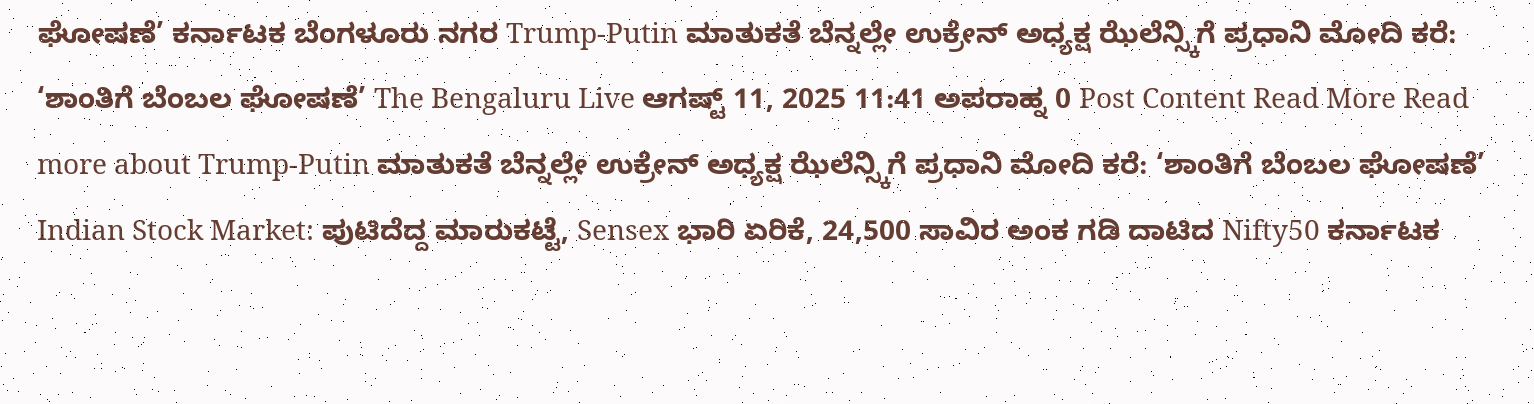ಘೋಷಣೆ’ ಕರ್ನಾಟಕ ಬೆಂಗಳೂರು ನಗರ Trump-Putin ಮಾತುಕತೆ ಬೆನ್ನಲ್ಲೇ ಉಕ್ರೇನ್ ಅಧ್ಯಕ್ಷ ಝೆಲೆನ್ಸ್ಕಿಗೆ ಪ್ರಧಾನಿ ಮೋದಿ ಕರೆ: ‘ಶಾಂತಿಗೆ ಬೆಂಬಲ ಘೋಷಣೆ’ The Bengaluru Live ಆಗಷ್ಟ್ 11, 2025 11:41 ಅಪರಾಹ್ನ 0 Post Content Read More Read more about Trump-Putin ಮಾತುಕತೆ ಬೆನ್ನಲ್ಲೇ ಉಕ್ರೇನ್ ಅಧ್ಯಕ್ಷ ಝೆಲೆನ್ಸ್ಕಿಗೆ ಪ್ರಧಾನಿ ಮೋದಿ ಕರೆ: ‘ಶಾಂತಿಗೆ ಬೆಂಬಲ ಘೋಷಣೆ’
Indian Stock Market: ಪುಟಿದೆದ್ದ ಮಾರುಕಟ್ಟೆ, Sensex ಭಾರಿ ಏರಿಕೆ, 24,500 ಸಾವಿರ ಅಂಕ ಗಡಿ ದಾಟಿದ Nifty50 ಕರ್ನಾಟಕ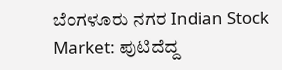ಬೆಂಗಳೂರು ನಗರ Indian Stock Market: ಪುಟಿದೆದ್ದ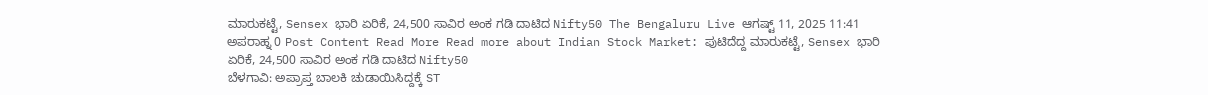ಮಾರುಕಟ್ಟೆ, Sensex ಭಾರಿ ಏರಿಕೆ, 24,500 ಸಾವಿರ ಅಂಕ ಗಡಿ ದಾಟಿದ Nifty50 The Bengaluru Live ಆಗಷ್ಟ್ 11, 2025 11:41 ಅಪರಾಹ್ನ 0 Post Content Read More Read more about Indian Stock Market: ಪುಟಿದೆದ್ದ ಮಾರುಕಟ್ಟೆ, Sensex ಭಾರಿ ಏರಿಕೆ, 24,500 ಸಾವಿರ ಅಂಕ ಗಡಿ ದಾಟಿದ Nifty50
ಬೆಳಗಾವಿ: ಅಪ್ರಾಪ್ತ ಬಾಲಕಿ ಚುಡಾಯಿಸಿದ್ದಕ್ಕೆ ST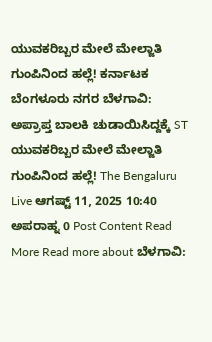ಯುವಕರಿಬ್ಬರ ಮೇಲೆ ಮೇಲ್ಜಾತಿ ಗುಂಪಿನಿಂದ ಹಲ್ಲೆ! ಕರ್ನಾಟಕ ಬೆಂಗಳೂರು ನಗರ ಬೆಳಗಾವಿ: ಅಪ್ರಾಪ್ತ ಬಾಲಕಿ ಚುಡಾಯಿಸಿದ್ದಕ್ಕೆ ST ಯುವಕರಿಬ್ಬರ ಮೇಲೆ ಮೇಲ್ಜಾತಿ ಗುಂಪಿನಿಂದ ಹಲ್ಲೆ! The Bengaluru Live ಆಗಷ್ಟ್ 11, 2025 10:40 ಅಪರಾಹ್ನ 0 Post Content Read More Read more about ಬೆಳಗಾವಿ: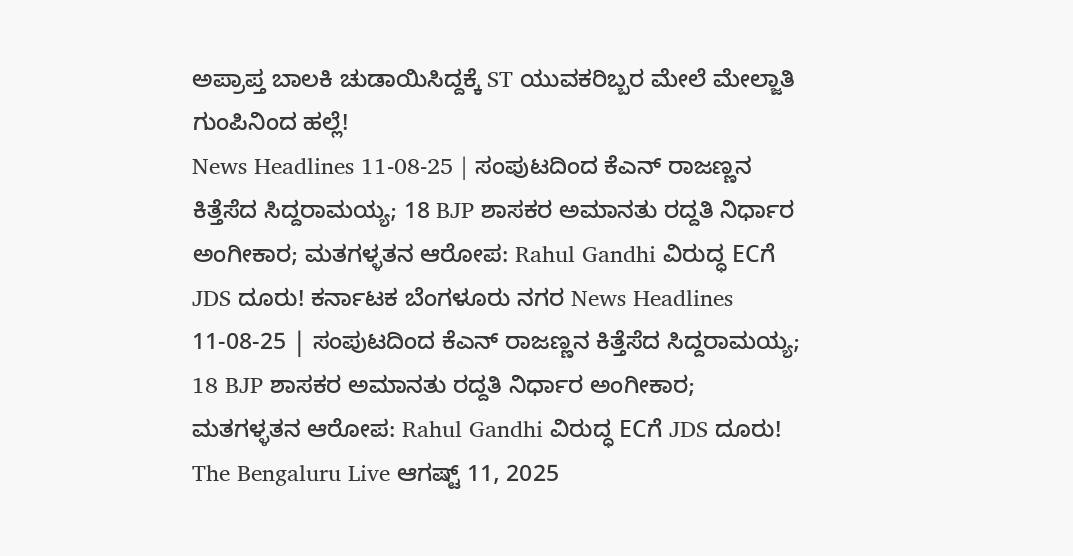ಅಪ್ರಾಪ್ತ ಬಾಲಕಿ ಚುಡಾಯಿಸಿದ್ದಕ್ಕೆ ST ಯುವಕರಿಬ್ಬರ ಮೇಲೆ ಮೇಲ್ಜಾತಿ ಗುಂಪಿನಿಂದ ಹಲ್ಲೆ!
News Headlines 11-08-25 | ಸಂಪುಟದಿಂದ ಕೆಎನ್ ರಾಜಣ್ಣನ ಕಿತ್ತೆಸೆದ ಸಿದ್ದರಾಮಯ್ಯ; 18 BJP ಶಾಸಕರ ಅಮಾನತು ರದ್ದತಿ ನಿರ್ಧಾರ ಅಂಗೀಕಾರ; ಮತಗಳ್ಳತನ ಆರೋಪ: Rahul Gandhi ವಿರುದ್ಧ ECಗೆ JDS ದೂರು! ಕರ್ನಾಟಕ ಬೆಂಗಳೂರು ನಗರ News Headlines 11-08-25 | ಸಂಪುಟದಿಂದ ಕೆಎನ್ ರಾಜಣ್ಣನ ಕಿತ್ತೆಸೆದ ಸಿದ್ದರಾಮಯ್ಯ; 18 BJP ಶಾಸಕರ ಅಮಾನತು ರದ್ದತಿ ನಿರ್ಧಾರ ಅಂಗೀಕಾರ; ಮತಗಳ್ಳತನ ಆರೋಪ: Rahul Gandhi ವಿರುದ್ಧ ECಗೆ JDS ದೂರು! The Bengaluru Live ಆಗಷ್ಟ್ 11, 2025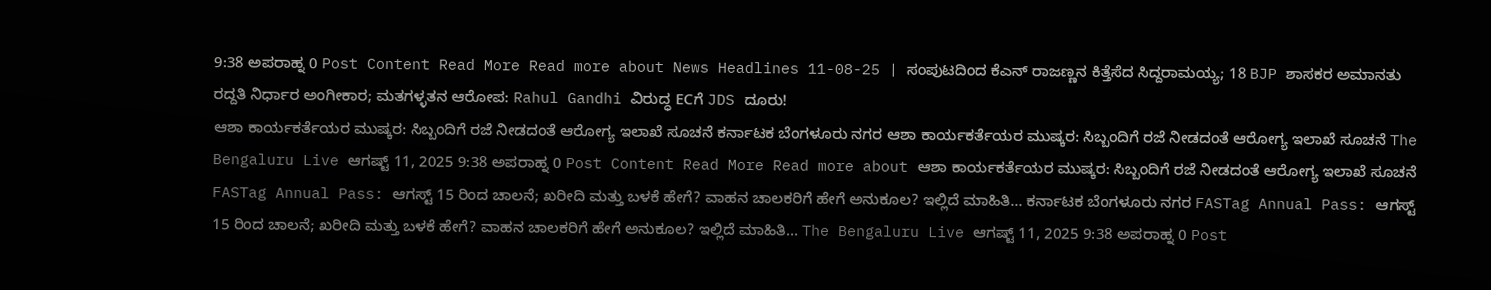9:38 ಅಪರಾಹ್ನ 0 Post Content Read More Read more about News Headlines 11-08-25 | ಸಂಪುಟದಿಂದ ಕೆಎನ್ ರಾಜಣ್ಣನ ಕಿತ್ತೆಸೆದ ಸಿದ್ದರಾಮಯ್ಯ; 18 BJP ಶಾಸಕರ ಅಮಾನತು ರದ್ದತಿ ನಿರ್ಧಾರ ಅಂಗೀಕಾರ; ಮತಗಳ್ಳತನ ಆರೋಪ: Rahul Gandhi ವಿರುದ್ಧ ECಗೆ JDS ದೂರು!
ಆಶಾ ಕಾರ್ಯಕರ್ತೆಯರ ಮುಷ್ಕರ: ಸಿಬ್ಬಂದಿಗೆ ರಜೆ ನೀಡದಂತೆ ಆರೋಗ್ಯ ಇಲಾಖೆ ಸೂಚನೆ ಕರ್ನಾಟಕ ಬೆಂಗಳೂರು ನಗರ ಆಶಾ ಕಾರ್ಯಕರ್ತೆಯರ ಮುಷ್ಕರ: ಸಿಬ್ಬಂದಿಗೆ ರಜೆ ನೀಡದಂತೆ ಆರೋಗ್ಯ ಇಲಾಖೆ ಸೂಚನೆ The Bengaluru Live ಆಗಷ್ಟ್ 11, 2025 9:38 ಅಪರಾಹ್ನ 0 Post Content Read More Read more about ಆಶಾ ಕಾರ್ಯಕರ್ತೆಯರ ಮುಷ್ಕರ: ಸಿಬ್ಬಂದಿಗೆ ರಜೆ ನೀಡದಂತೆ ಆರೋಗ್ಯ ಇಲಾಖೆ ಸೂಚನೆ
FASTag Annual Pass: ಆಗಸ್ಟ್ 15 ರಿಂದ ಚಾಲನೆ; ಖರೀದಿ ಮತ್ತು ಬಳಕೆ ಹೇಗೆ? ವಾಹನ ಚಾಲಕರಿಗೆ ಹೇಗೆ ಅನುಕೂಲ? ಇಲ್ಲಿದೆ ಮಾಹಿತಿ… ಕರ್ನಾಟಕ ಬೆಂಗಳೂರು ನಗರ FASTag Annual Pass: ಆಗಸ್ಟ್ 15 ರಿಂದ ಚಾಲನೆ; ಖರೀದಿ ಮತ್ತು ಬಳಕೆ ಹೇಗೆ? ವಾಹನ ಚಾಲಕರಿಗೆ ಹೇಗೆ ಅನುಕೂಲ? ಇಲ್ಲಿದೆ ಮಾಹಿತಿ… The Bengaluru Live ಆಗಷ್ಟ್ 11, 2025 9:38 ಅಪರಾಹ್ನ 0 Post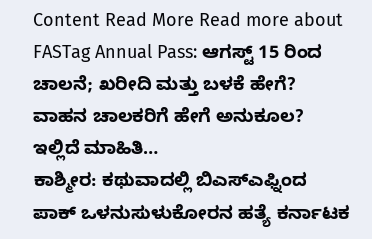Content Read More Read more about FASTag Annual Pass: ಆಗಸ್ಟ್ 15 ರಿಂದ ಚಾಲನೆ; ಖರೀದಿ ಮತ್ತು ಬಳಕೆ ಹೇಗೆ? ವಾಹನ ಚಾಲಕರಿಗೆ ಹೇಗೆ ಅನುಕೂಲ? ಇಲ್ಲಿದೆ ಮಾಹಿತಿ…
ಕಾಶ್ಮೀರ: ಕಥುವಾದಲ್ಲಿ ಬಿಎಸ್ಎಫ್ನಿಂದ ಪಾಕ್ ಒಳನುಸುಳುಕೋರನ ಹತ್ಯೆ ಕರ್ನಾಟಕ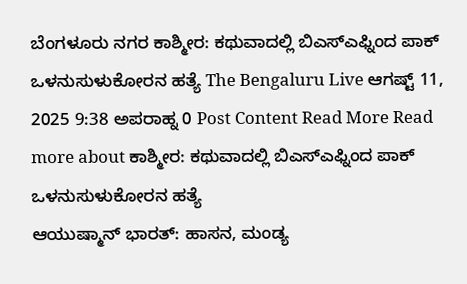ಬೆಂಗಳೂರು ನಗರ ಕಾಶ್ಮೀರ: ಕಥುವಾದಲ್ಲಿ ಬಿಎಸ್ಎಫ್ನಿಂದ ಪಾಕ್ ಒಳನುಸುಳುಕೋರನ ಹತ್ಯೆ The Bengaluru Live ಆಗಷ್ಟ್ 11, 2025 9:38 ಅಪರಾಹ್ನ 0 Post Content Read More Read more about ಕಾಶ್ಮೀರ: ಕಥುವಾದಲ್ಲಿ ಬಿಎಸ್ಎಫ್ನಿಂದ ಪಾಕ್ ಒಳನುಸುಳುಕೋರನ ಹತ್ಯೆ
ಆಯುಷ್ಮಾನ್ ಭಾರತ್: ಹಾಸನ, ಮಂಡ್ಯ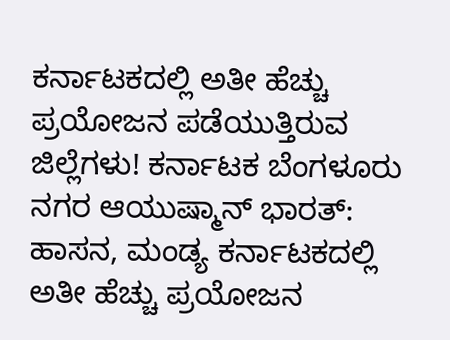ಕರ್ನಾಟಕದಲ್ಲಿ ಅತೀ ಹೆಚ್ಚು ಪ್ರಯೋಜನ ಪಡೆಯುತ್ತಿರುವ ಜಿಲ್ಲೆಗಳು! ಕರ್ನಾಟಕ ಬೆಂಗಳೂರು ನಗರ ಆಯುಷ್ಮಾನ್ ಭಾರತ್: ಹಾಸನ, ಮಂಡ್ಯ ಕರ್ನಾಟಕದಲ್ಲಿ ಅತೀ ಹೆಚ್ಚು ಪ್ರಯೋಜನ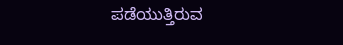ಪಡೆಯುತ್ತಿರುವ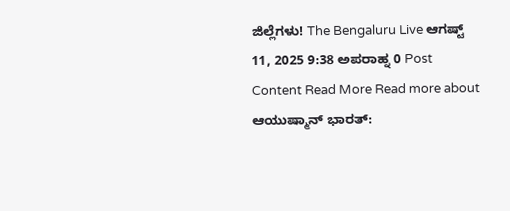ಜಿಲ್ಲೆಗಳು! The Bengaluru Live ಆಗಷ್ಟ್ 11, 2025 9:38 ಅಪರಾಹ್ನ 0 Post Content Read More Read more about ಆಯುಷ್ಮಾನ್ ಭಾರತ್: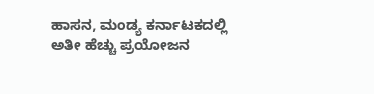ಹಾಸನ, ಮಂಡ್ಯ ಕರ್ನಾಟಕದಲ್ಲಿ ಅತೀ ಹೆಚ್ಚು ಪ್ರಯೋಜನ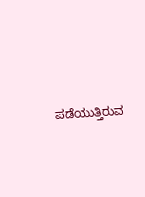ಪಡೆಯುತ್ತಿರುವ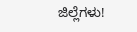ಜಿಲ್ಲೆಗಳು!